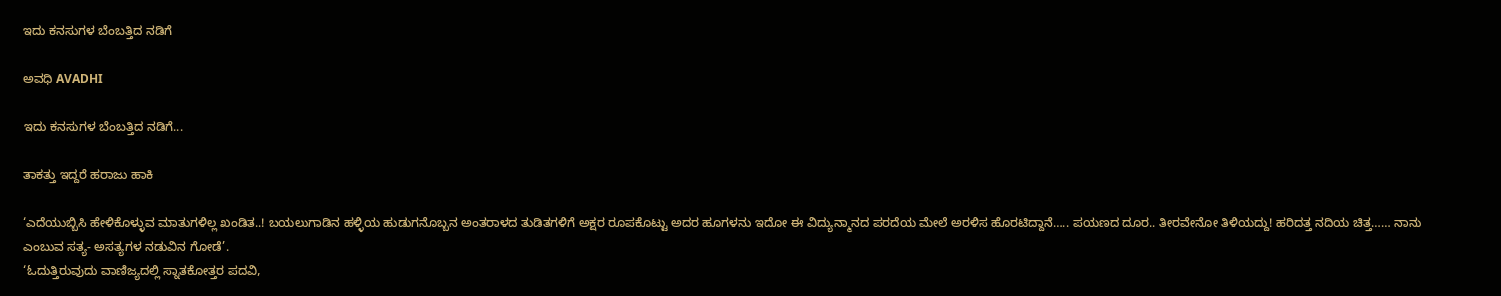ಇದು ಕನಸುಗಳ ಬೆಂಬತ್ತಿದ ನಡಿಗೆ‍

ಅವಧಿ AVADHI

ಇದು ಕನಸುಗಳ ಬೆಂಬತ್ತಿದ ನಡಿಗೆ...

ತಾಕತ್ತು ಇದ್ದರೆ ಹರಾಜು ಹಾಕಿ

‘ಎದೆಯುಬ್ಬಿಸಿ ಹೇಳಿಕೊಳ್ಳುವ ಮಾತುಗಳಿಲ್ಲ ಖಂಡಿತ..! ಬಯಲುಗಾಡಿನ ಹಳ್ಳಿಯ ಹುಡುಗನೊಬ್ಬನ ಅಂತರಾಳದ ತುಡಿತಗಳಿಗೆ ಅಕ್ಷರ ರೂಪಕೊಟ್ಟು ಅದರ ಹೂಗಳನು ಇದೋ ಈ ವಿದ್ಯುನ್ಮಾನದ ಪರದೆಯ ಮೇಲೆ ಅರಳಿಸ ಹೊರಟಿದ್ದಾನೆ….. ಪಯಣದ ದೂರ.. ತೀರವೇನೋ ತಿಳಿಯದ್ದು! ಹರಿದತ್ತ ನದಿಯ ಚಿತ್ತ…… ನಾನು ಎಂಬುವ ಸತ್ಯ- ಅಸತ್ಯಗಳ ನಡುವಿನ ಗೋಡೆ’.
‘ಓದುತ್ತಿರುವುದು ವಾಣಿಜ್ಯದಲ್ಲಿ ಸ್ನಾತಕೋತ್ತರ ಪದವಿ,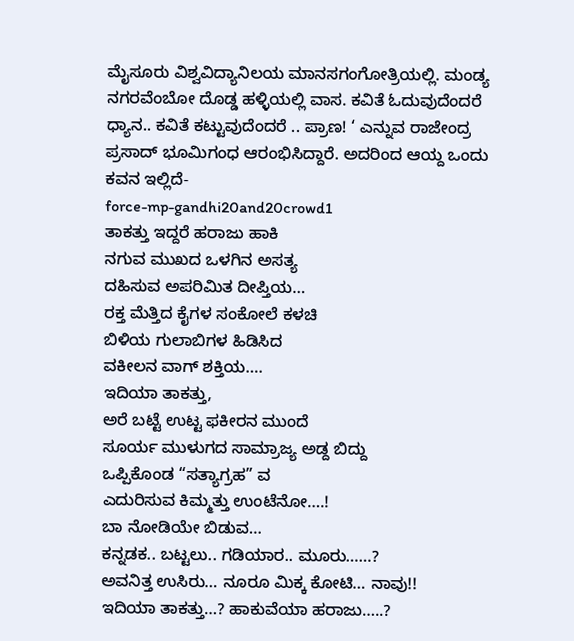ಮೈಸೂರು ವಿಶ್ವವಿದ್ಯಾನಿಲಯ ಮಾನಸಗಂಗೋತ್ರಿಯಲ್ಲಿ. ಮಂಡ್ಯ ನಗರವೆಂಬೋ ದೊಡ್ಡ ಹಳ್ಳಿಯಲ್ಲಿ ವಾಸ. ಕವಿತೆ ಓದುವುದೆಂದರೆ ಧ್ಯಾನ.. ಕವಿತೆ ಕಟ್ಟುವುದೆಂದರೆ .. ಪ್ರಾಣ! ‘ ಎನ್ನುವ ರಾಜೇಂದ್ರ ಪ್ರಸಾದ್ ಭೂಮಿಗಂಧ ಆರಂಭಿಸಿದ್ದಾರೆ. ಅದರಿಂದ ಆಯ್ದ ಒಂದು ಕವನ ಇಲ್ಲಿದೆ-
force-mp-gandhi20and20crowd1
ತಾಕತ್ತು ಇದ್ದರೆ ಹರಾಜು ಹಾಕಿ
ನಗುವ ಮುಖದ ಒಳಗಿನ ಅಸತ್ಯ
ದಹಿಸುವ ಅಪರಿಮಿತ ದೀಪ್ತಿಯ…
ರಕ್ತ ಮೆತ್ತಿದ ಕೈಗಳ ಸಂಕೋಲೆ ಕಳಚಿ
ಬಿಳಿಯ ಗುಲಾಬಿಗಳ ಹಿಡಿಸಿದ
ವಕೀಲನ ವಾಗ್ ಶಕ್ತಿಯ….
ಇದಿಯಾ ತಾಕತ್ತು,
ಅರೆ ಬಟ್ಟೆ ಉಟ್ಟ ಫಕೀರನ ಮುಂದೆ
ಸೂರ್ಯ ಮುಳುಗದ ಸಾಮ್ರಾಜ್ಯ ಅಡ್ದ ಬಿದ್ದು
ಒಪ್ಪಿಕೊಂಡ “ಸತ್ಯಾಗ್ರಹ” ವ
ಎದುರಿಸುವ ಕಿಮ್ಮತ್ತು ಉಂಟೆನೋ….!
ಬಾ ನೋಡಿಯೇ ಬಿಡುವ…
ಕನ್ನಡಕ.. ಬಟ್ಟಲು.. ಗಡಿಯಾರ.. ಮೂರು……?
ಅವನಿತ್ತ ಉಸಿರು… ನೂರೂ ಮಿಕ್ಕ ಕೋಟಿ… ನಾವು!!
ಇದಿಯಾ ತಾಕತ್ತು…? ಹಾಕುವೆಯಾ ಹರಾಜು…..?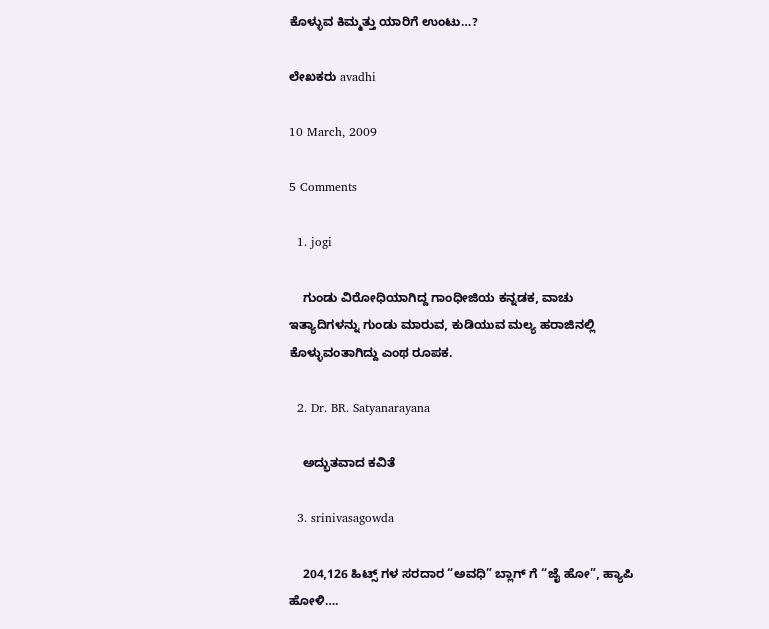ಕೊಳ್ಳುವ ಕಿಮ್ಮತ್ತು ಯಾರಿಗೆ ಉಂಟು…?

ಲೇಖಕರು avadhi

10 March, 2009

5 Comments

  1. jogi

    ಗುಂಡು ವಿರೋಧಿಯಾಗಿದ್ದ ಗಾಂಧೀಜಿಯ ಕನ್ನಡಕ, ವಾಚು ಇತ್ಯಾದಿಗಳನ್ನು ಗುಂಡು ಮಾರುವ, ಕುಡಿಯುವ ಮಲ್ಯ ಹರಾಜಿನಲ್ಲಿ ಕೊಳ್ಳುವಂತಾಗಿದ್ದು ಎಂಥ ರೂಪಕ.

  2. Dr. BR. Satyanarayana

    ಅದ್ಭುತವಾದ ಕವಿತೆ

  3. srinivasagowda

    204,126 ಹಿಟ್ಸ್ ಗಳ ಸರದಾರ “ಅವಧಿ” ಬ್ಲಾಗ್ ಗೆ “ಜೈ ಹೋ”, ಹ್ಯಾಪಿ ಹೋಳಿ….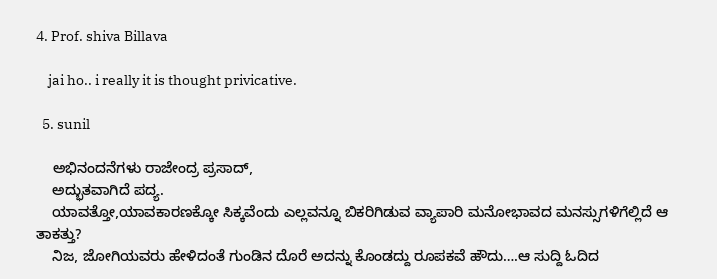4. Prof. shiva Billava

    jai ho.. i really it is thought privicative.

  5. sunil

    ಅಭಿನಂದನೆಗಳು ರಾಜೇಂದ್ರ ಪ್ರಸಾದ್,
    ಅದ್ಭುತವಾಗಿದೆ ಪದ್ಯ.
    ಯಾವತ್ತೋ,ಯಾವಕಾರಣಕ್ಕೋ ಸಿಕ್ಕವೆಂದು ಎಲ್ಲವನ್ನೂ ಬಿಕರಿಗಿಡುವ ವ್ಯಾಪಾರಿ ಮನೋಭಾವದ ಮನಸ್ಸುಗಳಿಗೆಲ್ಲಿದೆ ಆ ತಾಕತ್ತು?
    ನಿಜ, ಜೋಗಿಯವರು ಹೇಳಿದಂತೆ ಗುಂಡಿನ ದೊರೆ ಅದನ್ನು ಕೊಂಡದ್ದು ರೂಪಕವೆ ಹೌದು….ಆ ಸುದ್ದಿ ಓದಿದ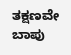ತಕ್ಷಣವೇ ಬಾಪು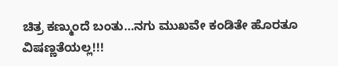ಚಿತ್ರ ಕಣ್ಮುಂದೆ ಬಂತು…ನಗು ಮುಖವೇ ಕಂಡಿತೇ ಹೊರತೂ ವಿಷಣ್ಣತೆಯಲ್ಲ!!!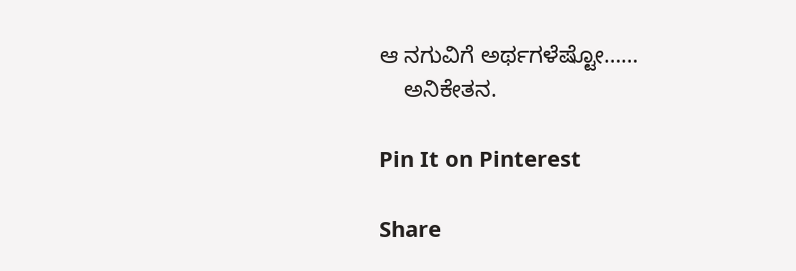ಆ ನಗುವಿಗೆ ಅರ್ಥಗಳೆಷ್ಟೋ……
    ಅನಿಕೇತನ.

Pin It on Pinterest

Share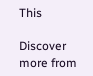This

Discover more from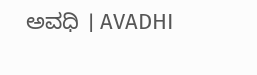ಅವಧಿ । AVADHI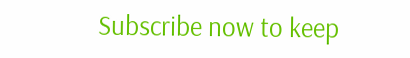Subscribe now to keep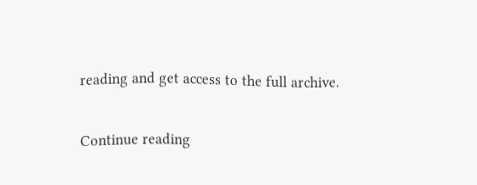reading and get access to the full archive.

Continue reading